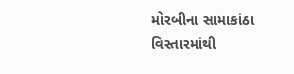મોરબીના સામાકાંઠા વિસ્તારમાંથી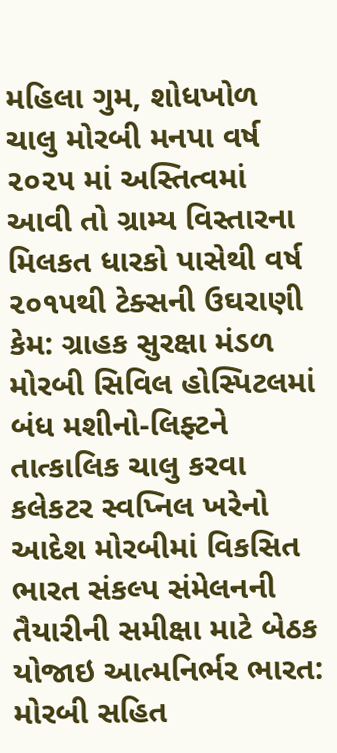મહિલા ગુમ, શોધખોળ ચાલુ મોરબી મનપા વર્ષ ૨૦૨૫ માં અસ્તિત્વમાં આવી તો ગ્રામ્ય વિસ્તારના મિલકત ધારકો પાસેથી વર્ષ ૨૦૧૫થી ટેક્સની ઉઘરાણી કેમ: ગ્રાહક સુરક્ષા મંડળ મોરબી સિવિલ હોસ્પિટલમાં બંધ મશીનો-લિફ્ટને તાત્કાલિક ચાલુ કરવા કલેકટર સ્વપ્નિલ ખરેનો આદેશ મોરબીમાં વિકસિત ભારત સંકલ્પ સંમેલનની તૈયારીની સમીક્ષા માટે બેઠક યોજાઇ આત્મનિર્ભર ભારત: મોરબી સહિત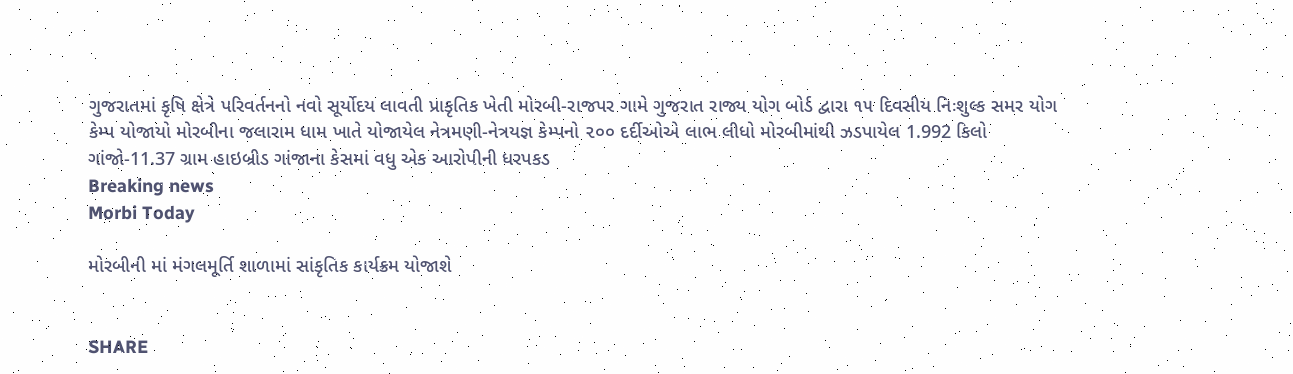ગુજરાતમાં કૃષિ ક્ષેત્રે પરિવર્તનનો નવો સૂર્યોદય લાવતી પ્રાકૃતિક ખેતી મોરબી-રાજપર ગામે ગુજરાત રાજ્ય યોગ બોર્ડ દ્વારા ૧૫ દિવસીય નિઃશુલ્ક સમર યોગ કેમ્પ યોજાયો મોરબીના જલારામ ધામ ખાતે યોજાયેલ નેત્રમણી-નેત્રયજ્ઞ કેમ્પનો ૨૦૦ દર્દીઓએ લાભ લીધો મોરબીમાંથી ઝડપાયેલ 1.992 કિલો ગાંજો-11.37 ગ્રામ હાઇબ્રીડ ગાંજાના કેસમાં વધુ એક આરોપીની ધરપકડ
Breaking news
Morbi Today

મોરબીની માં મંગલમૂર્તિ શાળામાં સાંકૃતિક કાર્યક્રમ યોજાશે


SHARE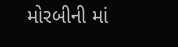મોરબીની માં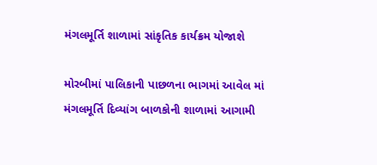મંગલમૂર્તિ શાળામાં સાંકૃતિક કાર્યક્રમ યોજાશે

મોરબીમાં પાલિકાની પાછળના ભાગમાં આવેલ માં મંગલમૂર્તિ દિવ્યાંગ બાળકોની શાળામાં આગામી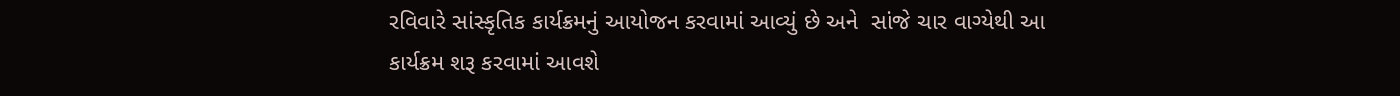રવિવારે સાંસ્કૃતિક કાર્યક્રમનું આયોજન કરવામાં આવ્યું છે અને  સાંજે ચાર વાગ્યેથી આ કાર્યક્રમ શરૂ કરવામાં આવશે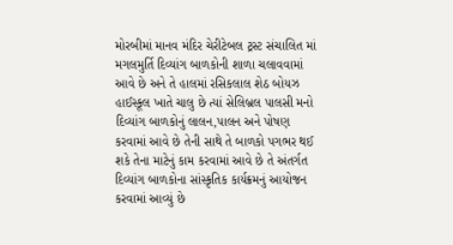મોરબીમાં માનવ મંદિર ચેરીટેબલ ટ્રસ્ટ સંચાલિત માં મગલમુર્તિ દિવ્યાંગ બાળકોની શાળા ચલાવવામાં આવે છે અને તે હાલમાં રસિકલાલ શેઠ બોયઝ હાઈસ્કૂલ ખાતે ચાલુ છે ત્યાં સેલિબ્રલ પાલસી મનો દિવ્યાંગ બાળકોનું લાલન,પાલન અને પોષણ કરવામાં આવે છે તેની સાથે તે બાળકો પગભર થઈ શકે તેના માટેનું કામ કરવામાં આવે છે તે અંતર્ગત દિવ્યાંગ બાળકોના સાંસ્કૃતિક કાર્યક્રમનું આયોજન કરવામાં આવ્યું છે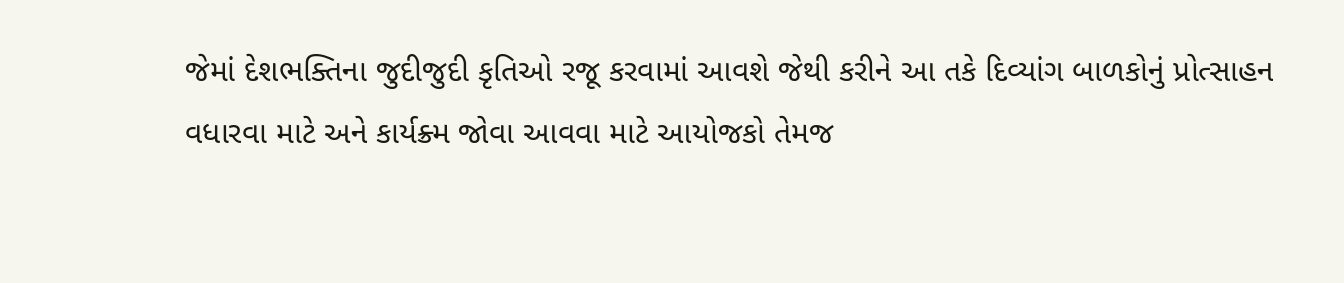જેમાં દેશભક્તિના જુદીજુદી કૃતિઓ રજૂ કરવામાં આવશે જેથી કરીને આ તકે દિવ્યાંગ બાળકોનું પ્રોત્સાહન વધારવા માટે અને કાર્યક્ર્મ જોવા આવવા માટે આયોજકો તેમજ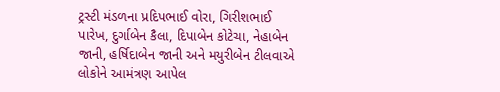ટ્રસ્ટી મંડળના પ્રદિપભાઈ વોરા, ગિરીશભાઈ પારેખ, દુર્ગાબેન કૈલા, દિપાબેન કોટેચા, નેહાબેન જાની, હર્ષિદાબેન જાની અને મયુરીબેન ટીલવાએ લોકોને આમંત્રણ આપેલ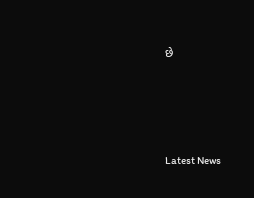છે






Latest News